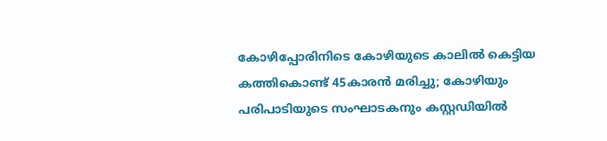കോഴിപ്പോരിനിടെ കോഴിയുടെ കാലില്‍ കെട്ടിയ കത്തികൊണ്ട് 45കാരന്‍ മരിച്ചു; കോഴിയും പരിപാടിയുടെ സംഘാടകനും കസ്റ്റഡിയില്‍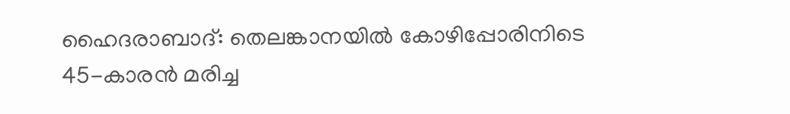ഹൈദരാബാദ്: തെലങ്കാനയില്‍ കോഴിപ്പോരിനിടെ 45-കാരന്‍ മരിച്ച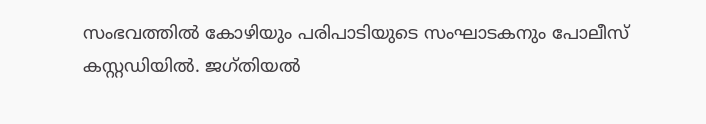സംഭവത്തില്‍ കോഴിയും പരിപാടിയുടെ സംഘാടകനും പോലീസ് കസ്റ്റഡിയില്‍. ജഗ്തിയല്‍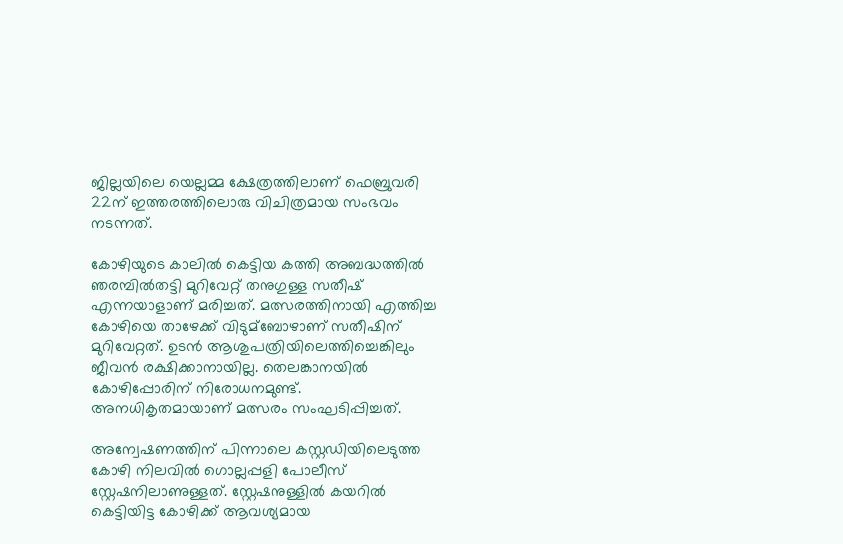ജില്ലയിലെ യെല്ലമ്മ ക്ഷേത്രത്തിലാണ് ഫെബ്രുവരി 22ന് ഇത്തരത്തിലൊരു വിചിത്രമായ സംഭവം നടന്നത്.

കോഴിയുടെ കാലില്‍ കെട്ടിയ കത്തി അബദ്ധത്തില്‍ ഞരമ്പില്‍തട്ടി മുറിവേറ്റ് തനുഗുള്ള സതീഷ് എന്നയാളാണ് മരിച്ചത്. മത്സരത്തിനായി എത്തിച്ച കോഴിയെ താഴേക്ക് വിടുമ്‌ബോഴാണ് സതീഷിന് മുറിവേറ്റത്. ഉടന്‍ ആശുപത്രിയിലെത്തിച്ചെങ്കിലും ജീവന്‍ രക്ഷിക്കാനായില്ല. തെലങ്കാനയില്‍ കോഴിപ്പോരിന് നിരോധനമുണ്ട്. അനധികൃതമായാണ് മത്സരം സംഘടിപ്പിച്ചത്.

അന്വേഷണത്തിന് പിന്നാലെ കസ്റ്റഡിയിലെടുത്ത കോഴി നിലവില്‍ ഗൊല്ലപ്പളി പോലീസ് സ്റ്റേഷനിലാണുള്ളത്. സ്റ്റേഷനുള്ളില്‍ കയറില്‍ കെട്ടിയിട്ട കോഴിക്ക് ആവശ്യമായ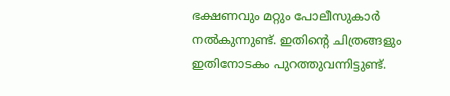ഭക്ഷണവും മറ്റും പോലീസുകാര്‍ നല്‍കുന്നുണ്ട്. ഇതിന്റെ ചിത്രങ്ങളും ഇതിനോടകം പുറത്തുവന്നിട്ടുണ്ട്.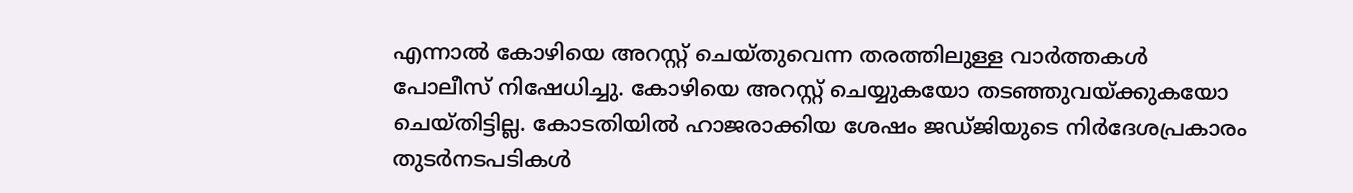എന്നാല്‍ കോഴിയെ അറസ്റ്റ് ചെയ്തുവെന്ന തരത്തിലുള്ള വാര്‍ത്തകള്‍ പോലീസ് നിഷേധിച്ചു. കോഴിയെ അറസ്റ്റ് ചെയ്യുകയോ തടഞ്ഞുവയ്ക്കുകയോ ചെയ്തിട്ടില്ല. കോടതിയില്‍ ഹാജരാക്കിയ ശേഷം ജഡ്ജിയുടെ നിര്‍ദേശപ്രകാരം തുടര്‍നടപടികള്‍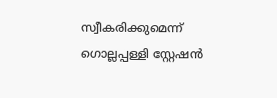സ്വീകരിക്കുമെന്ന് ഗൊല്ലപ്പള്ളി സ്റ്റേഷന്‍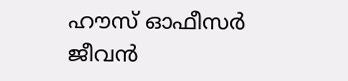ഹൗസ് ഓഫീസര്‍ ജീവന്‍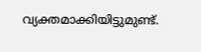വ്യക്തമാക്കിയിട്ടുമുണ്ട്.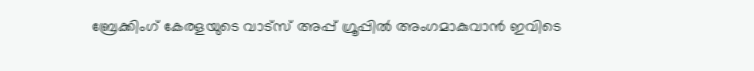ബ്രേക്കിംഗ് കേരളയുടെ വാട്സ് അപ്പ് ഗ്രൂപ്പിൽ അംഗമാകുവാൻ ഇവിടെ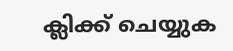ക്ലിക്ക് ചെയ്യുക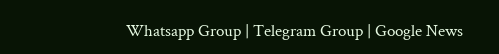Whatsapp Group | Telegram Group | Google News